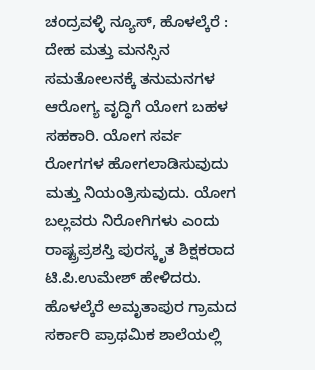ಚಂದ್ರವಳ್ಳಿ ನ್ಯೂಸ್, ಹೊಳಲ್ಕೆರೆ :
ದೇಹ ಮತ್ತು ಮನಸ್ಸಿನ ಸಮತೋಲನಕ್ಕೆ ತನುಮನಗಳ ಆರೋಗ್ಯ ವೃದ್ಧಿಗೆ ಯೋಗ ಬಹಳ ಸಹಕಾರಿ. ಯೋಗ ಸರ್ವ ರೋಗಗಳ ಹೋಗಲಾಡಿಸುವುದು ಮತ್ತು ನಿಯಂತ್ರಿಸುವುದು. ಯೋಗ ಬಲ್ಲವರು ನಿರೋಗಿಗಳು ಎಂದು ರಾಷ್ಟ್ರಪ್ರಶಸ್ತಿ ಪುರಸ್ಕೃತ ಶಿಕ್ಷಕರಾದ ಟಿ.ಪಿ.ಉಮೇಶ್ ಹೇಳಿದರು.
ಹೊಳಲ್ಕೆರೆ ಅಮೃತಾಪುರ ಗ್ರಾಮದ ಸರ್ಕಾರಿ ಪ್ರಾಥಮಿಕ ಶಾಲೆಯಲ್ಲಿ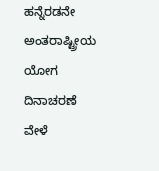ಹನ್ನೆರಡನೇ ಅಂತರಾಷ್ಟ್ರೀಯ ಯೋಗ ದಿನಾಚರಣೆ ವೇಳೆ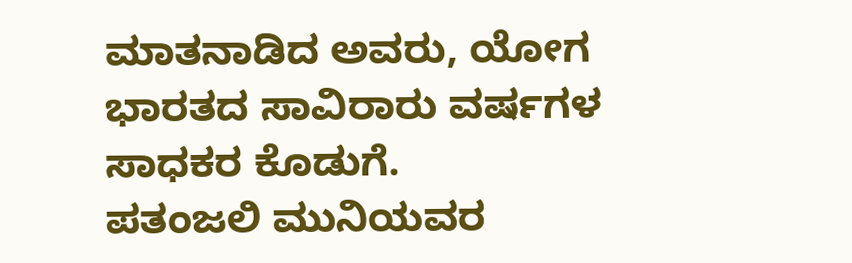ಮಾತನಾಡಿದ ಅವರು, ಯೋಗ ಭಾರತದ ಸಾವಿರಾರು ವರ್ಷಗಳ ಸಾಧಕರ ಕೊಡುಗೆ.
ಪತಂಜಲಿ ಮುನಿಯವರ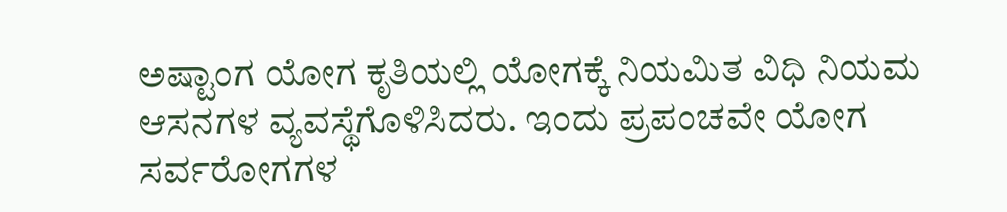ಅಷ್ಟಾಂಗ ಯೋಗ ಕೃತಿಯಲ್ಲಿ ಯೋಗಕ್ಕೆ ನಿಯಮಿತ ವಿಧಿ ನಿಯಮ ಆಸನಗಳ ವ್ಯವಸ್ಥೆಗೊಳಿಸಿದರು. ಇಂದು ಪ್ರಪಂಚವೇ ಯೋಗ ಸರ್ವರೋಗಗಳ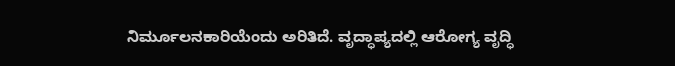ನಿರ್ಮೂಲನಕಾರಿಯೆಂದು ಅರಿತಿದೆ. ವೃದ್ಧಾಪ್ಯದಲ್ಲಿ ಆರೋಗ್ಯ ವೃದ್ಧಿ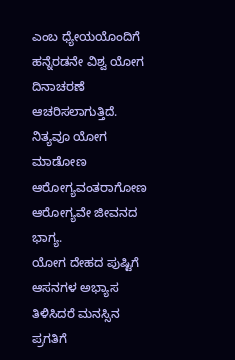ಎಂಬ ಧ್ಯೇಯಯೊಂದಿಗೆ ಹನ್ನೆರಡನೇ ವಿಶ್ವ ಯೋಗ ದಿನಾಚರಣೆ ಆಚರಿಸಲಾಗುತ್ತಿದೆ. ನಿತ್ಯವೂ ಯೋಗ ಮಾಡೋಣ ಆರೋಗ್ಯವಂತರಾಗೋಣ ಆರೋಗ್ಯವೇ ಜೀವನದ ಭಾಗ್ಯ.
ಯೋಗ ದೇಹದ ಪುಷ್ಟಿಗೆ ಆಸನಗಳ ಅಭ್ಯಾಸ ತಿಳಿಸಿದರೆ ಮನಸ್ಸಿನ ಪ್ರಗತಿಗೆ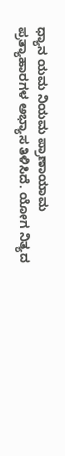ಧ್ಯಾನ ಯಮ ನಿಯಮ ಪ್ರಾಣಾಯಾಮ ಪ್ರತ್ಯಾಹಾರಗಳ ಅಭ್ಯಾಸ ತಿಳಿಸಿದೆ. ಯೋಗ ನಿತ್ಯದ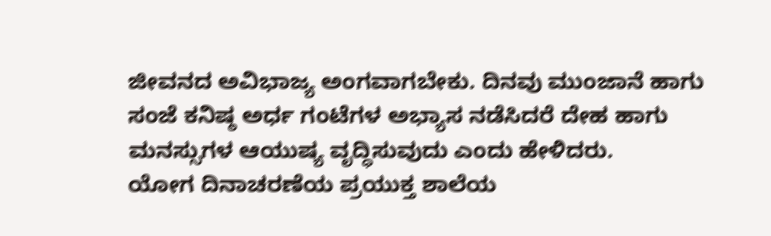ಜೀವನದ ಅವಿಭಾಜ್ಯ ಅಂಗವಾಗಬೇಕು. ದಿನವು ಮುಂಜಾನೆ ಹಾಗು ಸಂಜೆ ಕನಿಷ್ಠ ಅರ್ಧ ಗಂಟೆಗಳ ಅಭ್ಯಾಸ ನಡೆಸಿದರೆ ದೇಹ ಹಾಗು ಮನಸ್ಸುಗಳ ಆಯುಷ್ಯ ವೃದ್ಧಿಸುವುದು ಎಂದು ಹೇಳಿದರು.
ಯೋಗ ದಿನಾಚರಣೆಯ ಪ್ರಯುಕ್ತ ಶಾಲೆಯ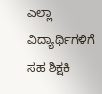ಎಲ್ಲಾ ವಿದ್ಯಾರ್ಥಿಗಳಿಗೆ ಸಹ ಶಿಕ್ಷಕಿ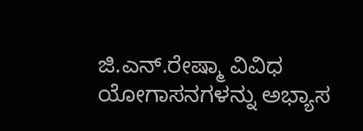ಜಿ.ಎನ್.ರೇಷ್ಮಾ ವಿವಿಧ ಯೋಗಾಸನಗಳನ್ನು ಅಭ್ಯಾಸ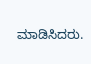ಮಾಡಿಸಿದರು.